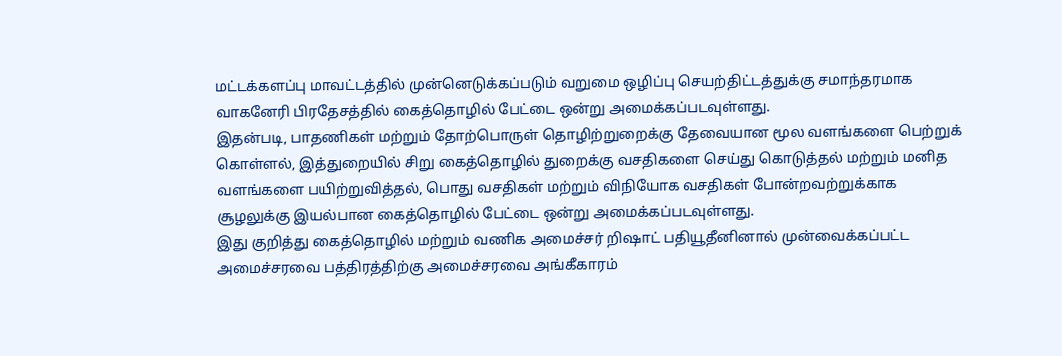மட்டக்களப்பு மாவட்டத்தில் முன்னெடுக்கப்படும் வறுமை ஒழிப்பு செயற்திட்டத்துக்கு சமாந்தரமாக வாகனேரி பிரதேசத்தில் கைத்தொழில் பேட்டை ஒன்று அமைக்கப்படவுள்ளது.
இதன்படி, பாதணிகள் மற்றும் தோற்பொருள் தொழிற்றுறைக்கு தேவையான மூல வளங்களை பெற்றுக் கொள்ளல், இத்துறையில் சிறு கைத்தொழில் துறைக்கு வசதிகளை செய்து கொடுத்தல் மற்றும் மனித வளங்களை பயிற்றுவித்தல், பொது வசதிகள் மற்றும் விநியோக வசதிகள் போன்றவற்றுக்காக சூழலுக்கு இயல்பான கைத்தொழில் பேட்டை ஒன்று அமைக்கப்படவுள்ளது.
இது குறித்து கைத்தொழில் மற்றும் வணிக அமைச்சர் றிஷாட் பதியூதீனினால் முன்வைக்கப்பட்ட அமைச்சரவை பத்திரத்திற்கு அமைச்சரவை அங்கீகாரம்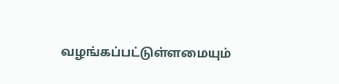வழங்கப்பட்டுள்ளமையும்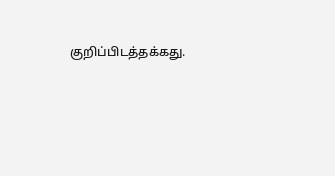குறிப்பிடத்தக்கது.